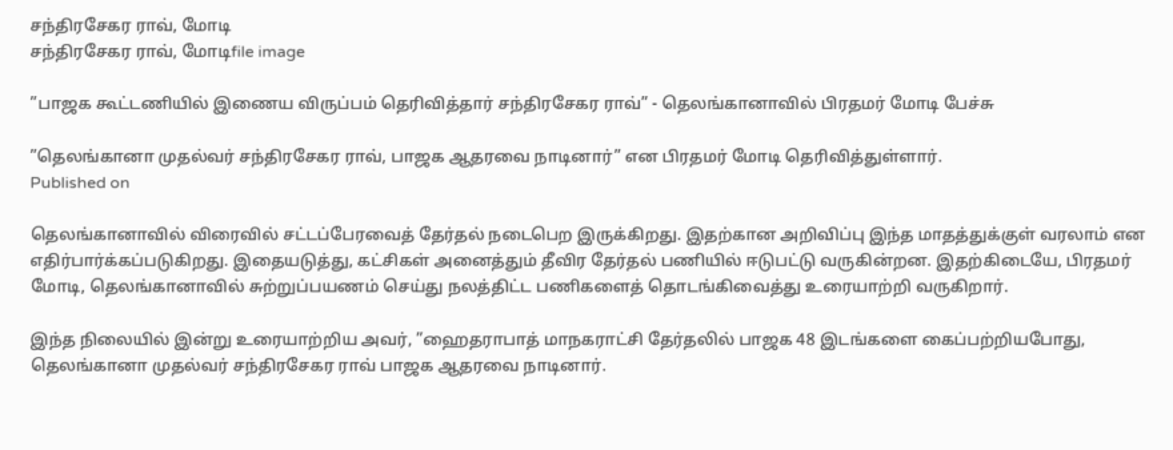சந்திரசேகர ராவ், மோடி
சந்திரசேகர ராவ், மோடிfile image

”பாஜக கூட்டணியில் இணைய விருப்பம் தெரிவித்தார் சந்திரசேகர ராவ்” - தெலங்கானாவில் பிரதமர் மோடி பேச்சு

”தெலங்கானா முதல்வர் சந்திரசேகர ராவ், பாஜக ஆதரவை நாடினார்” என பிரதமர் மோடி தெரிவித்துள்ளார்.
Published on

தெலங்கானாவில் விரைவில் சட்டப்பேரவைத் தேர்தல் நடைபெற இருக்கிறது. இதற்கான அறிவிப்பு இந்த மாதத்துக்குள் வரலாம் என எதிர்பார்க்கப்படுகிறது. இதையடுத்து, கட்சிகள் அனைத்தும் தீவிர தேர்தல் பணியில் ஈடுபட்டு வருகின்றன. இதற்கிடையே, பிரதமர் மோடி, தெலங்கானாவில் சுற்றுப்பயணம் செய்து நலத்திட்ட பணிகளைத் தொடங்கிவைத்து உரையாற்றி வருகிறார்.

இந்த நிலையில் இன்று உரையாற்றிய அவர், ”ஹைதராபாத் மாநகராட்சி தேர்தலில் பாஜக 48 இடங்களை கைப்பற்றியபோது, தெலங்கானா முதல்வர் சந்திரசேகர ராவ் பாஜக ஆதரவை நாடினார்.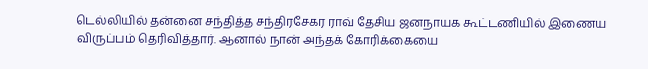டெல்லியில் தன்னை சந்தித்த சந்திரசேகர ராவ் தேசிய ஜனநாயக கூட்டணியில் இணைய விருப்பம் தெரிவித்தார். ஆனால் நான் அந்தக் கோரிக்கையை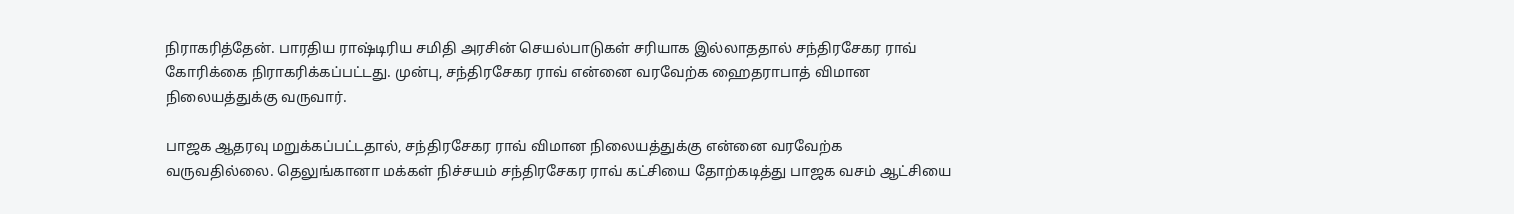நிராகரித்தேன். பாரதிய ராஷ்டிரிய சமிதி அரசின் செயல்பாடுகள் சரியாக இல்லாததால் சந்திரசேகர ராவ் கோரிக்கை நிராகரிக்கப்பட்டது. முன்பு, சந்திரசேகர ராவ் என்னை வரவேற்க ஹைதராபாத் விமான நிலையத்துக்கு வருவார்.

பாஜக ஆதரவு மறுக்கப்பட்டதால், சந்திரசேகர ராவ் விமான நிலையத்துக்கு என்னை வரவேற்க வருவதில்லை. தெலுங்கானா மக்கள் நிச்சயம் சந்திரசேகர ராவ் கட்சியை தோற்கடித்து பாஜக வசம் ஆட்சியை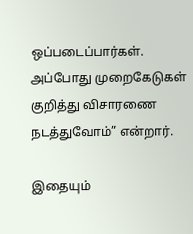ஒப்படைப்பார்கள். அப்போது முறைகேடுகள் குறித்து விசாரணை நடத்துவோம்” என்றார்.

இதையும்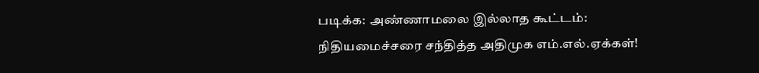படிக்க: அண்ணாமலை இல்லாத கூட்டம்: நிதியமைச்சரை சந்தித்த அதிமுக எம்.எல்.ஏக்கள்!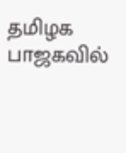தமிழக பாஜகவில்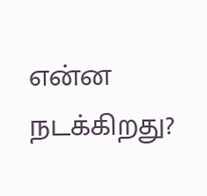என்ன நடக்கிறது?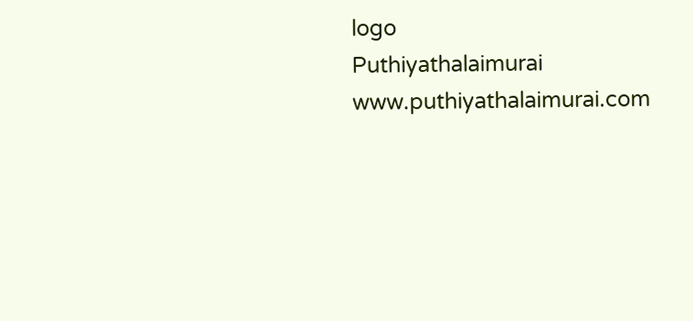logo
Puthiyathalaimurai
www.puthiyathalaimurai.com